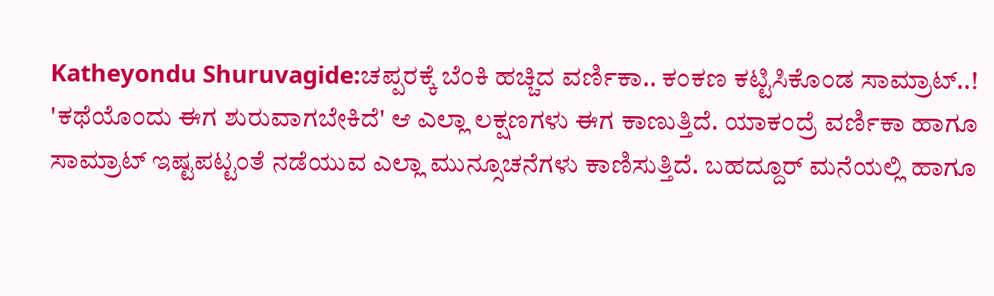Katheyondu Shuruvagide:ಚಪ್ಪರಕ್ಕೆ ಬೆಂಕಿ ಹಚ್ಚಿದ ವರ್ಣಿಕಾ.. ಕಂಕಣ ಕಟ್ಟಿಸಿಕೊಂಡ ಸಾಮ್ರಾಟ್..!
'ಕಥೆಯೊಂದು ಈಗ ಶುರುವಾಗಬೇಕಿದೆ' ಆ ಎಲ್ಲಾ ಲಕ್ಷಣಗಳು ಈಗ ಕಾಣುತ್ತಿದೆ. ಯಾಕಂದ್ರೆ ವರ್ಣಿಕಾ ಹಾಗೂ ಸಾಮ್ರಾಟ್ ಇಷ್ಟಪಟ್ಟಂತೆ ನಡೆಯುವ ಎಲ್ಲಾ ಮುನ್ಸೂಚನೆಗಳು ಕಾಣಿಸುತ್ತಿದೆ. ಬಹದ್ದೂರ್ ಮನೆಯಲ್ಲಿ ಹಾಗೂ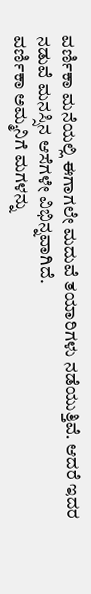ವರ್ಣಿಕಾ ಮನೆಯಲ್ಲಿ ಈಗಾಗಲೇ ಮದುವೆ ತಯಾರಿಗಳು ನಡೆಯುತ್ತಿವೆ. ಆದರೆ ಇದರ ನಡುವೆ ಮನಸ್ಸಿನ ಆಸೆಗಳೇ ವಿಭಿನ್ನವಾಗಿದೆ.
ವರ್ಣಿಕಾ ಅಮ್ಮನಿಗೆ ಮಗಳನ್ನು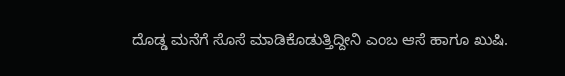ದೊಡ್ಡ ಮನೆಗೆ ಸೊಸೆ ಮಾಡಿಕೊಡುತ್ತಿದ್ದೀನಿ ಎಂಬ ಆಸೆ ಹಾಗೂ ಖುಷಿ.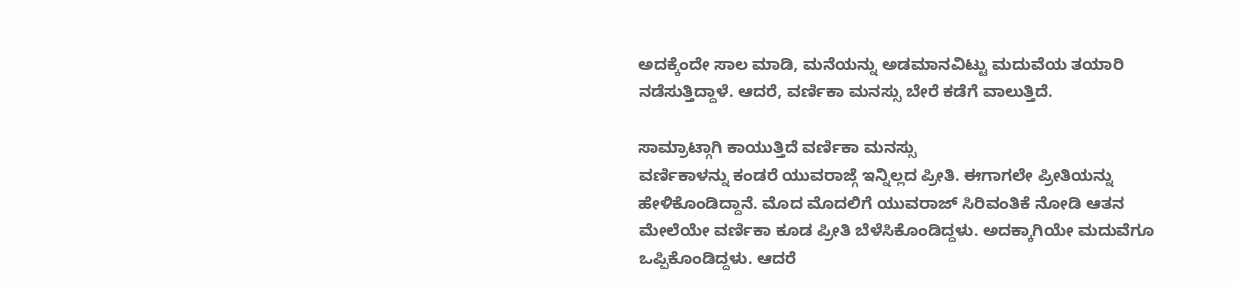ಅದಕ್ಕೆಂದೇ ಸಾಲ ಮಾಡಿ, ಮನೆಯನ್ನು ಅಡಮಾನವಿಟ್ಟು ಮದುವೆಯ ತಯಾರಿ ನಡೆಸುತ್ತಿದ್ದಾಳೆ. ಆದರೆ, ವರ್ಣಿಕಾ ಮನಸ್ಸು ಬೇರೆ ಕಡೆಗೆ ವಾಲುತ್ತಿದೆ.

ಸಾಮ್ರಾಟ್ಗಾಗಿ ಕಾಯುತ್ತಿದೆ ವರ್ಣಿಕಾ ಮನಸ್ಸು
ವರ್ಣಿಕಾಳನ್ನು ಕಂಡರೆ ಯುವರಾಜ್ಗೆ ಇನ್ನಿಲ್ಲದ ಪ್ರೀತಿ. ಈಗಾಗಲೇ ಪ್ರೀತಿಯನ್ನು ಹೇಳಿಕೊಂಡಿದ್ದಾನೆ. ಮೊದ ಮೊದಲಿಗೆ ಯುವರಾಜ್ ಸಿರಿವಂತಿಕೆ ನೋಡಿ ಆತನ ಮೇಲೆಯೇ ವರ್ಣಿಕಾ ಕೂಡ ಪ್ರೀತಿ ಬೆಳೆಸಿಕೊಂಡಿದ್ದಳು. ಅದಕ್ಕಾಗಿಯೇ ಮದುವೆಗೂ ಒಪ್ಪಿಕೊಂಡಿದ್ದಳು. ಆದರೆ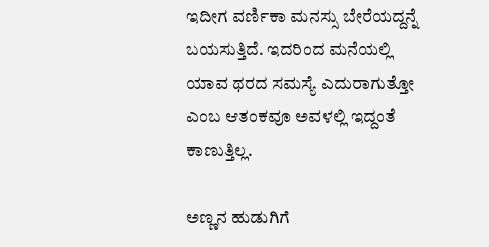ಇದೀಗ ವರ್ಣಿಕಾ ಮನಸ್ಸು ಬೇರೆಯದ್ದನ್ನೆ ಬಯಸುತ್ತಿದೆ. ಇದರಿಂದ ಮನೆಯಲ್ಲಿ ಯಾವ ಥರದ ಸಮಸ್ಯೆ ಎದುರಾಗುತ್ತೋ ಎಂಬ ಆತಂಕವೂ ಅವಳಲ್ಲಿ ಇದ್ದಂತೆ ಕಾಣುತ್ತಿಲ್ಲ.

ಅಣ್ಣನ ಹುಡುಗಿಗೆ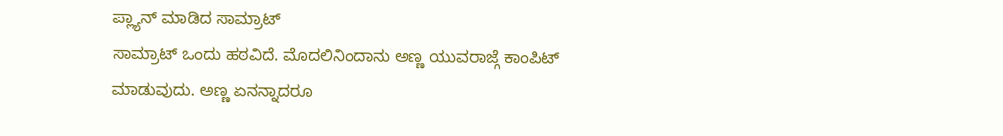ಪ್ಲ್ಯಾನ್ ಮಾಡಿದ ಸಾಮ್ರಾಟ್
ಸಾಮ್ರಾಟ್ ಒಂದು ಹಠವಿದೆ. ಮೊದಲಿನಿಂದಾನು ಅಣ್ಣ ಯುವರಾಜ್ಗೆ ಕಾಂಪಿಟ್ ಮಾಡುವುದು. ಅಣ್ಣ ಏನನ್ನಾದರೂ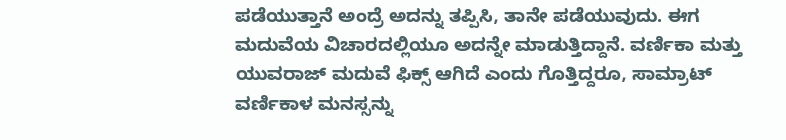ಪಡೆಯುತ್ತಾನೆ ಅಂದ್ರೆ ಅದನ್ನು ತಪ್ಪಿಸಿ, ತಾನೇ ಪಡೆಯುವುದು. ಈಗ ಮದುವೆಯ ವಿಚಾರದಲ್ಲಿಯೂ ಅದನ್ನೇ ಮಾಡುತ್ತಿದ್ದಾನೆ. ವರ್ಣಿಕಾ ಮತ್ತು ಯುವರಾಜ್ ಮದುವೆ ಫಿಕ್ಸ್ ಆಗಿದೆ ಎಂದು ಗೊತ್ತಿದ್ದರೂ, ಸಾಮ್ರಾಟ್ ವರ್ಣಿಕಾಳ ಮನಸ್ಸನ್ನು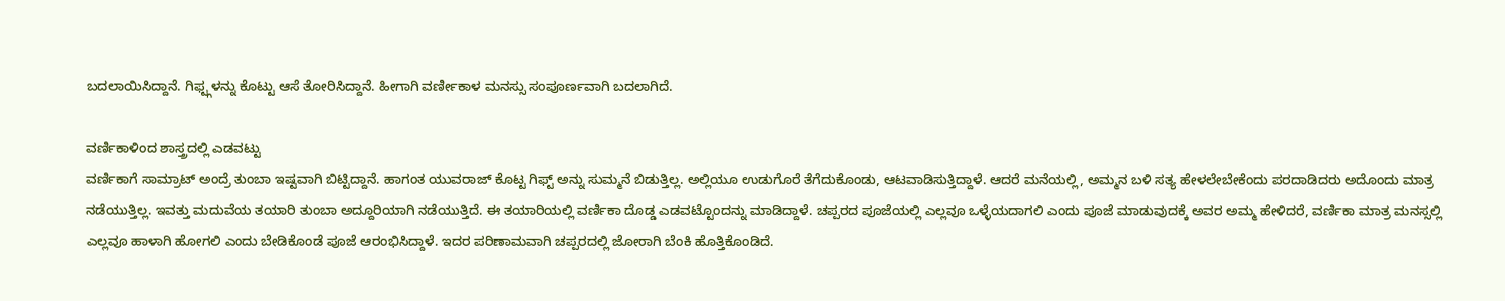ಬದಲಾಯಿಸಿದ್ದಾನೆ. ಗಿಫ್ಟ್ಗಳನ್ನು ಕೊಟ್ಟು ಆಸೆ ತೋರಿಸಿದ್ದಾನೆ. ಹೀಗಾಗಿ ವರ್ಣೀಕಾಳ ಮನಸ್ಸು ಸಂಪೂರ್ಣವಾಗಿ ಬದಲಾಗಿದೆ.

ವರ್ಣಿಕಾಳಿಂದ ಶಾಸ್ತ್ರದಲ್ಲಿ ಎಡವಟ್ಟು
ವರ್ಣಿಕಾಗೆ ಸಾಮ್ರಾಟ್ ಅಂದ್ರೆ ತುಂಬಾ ಇಷ್ಟವಾಗಿ ಬಿಟ್ಟಿದ್ದಾನೆ. ಹಾಗಂತ ಯುವರಾಜ್ ಕೊಟ್ಟ ಗಿಫ್ಟ್ ಅನ್ನು ಸುಮ್ಮನೆ ಬಿಡುತ್ತಿಲ್ಲ. ಅಲ್ಲಿಯೂ ಉಡುಗೊರೆ ತೆಗೆದುಕೊಂಡು, ಆಟವಾಡಿಸುತ್ತಿದ್ದಾಳೆ. ಆದರೆ ಮನೆಯಲ್ಲಿ, ಅಮ್ಮನ ಬಳಿ ಸತ್ಯ ಹೇಳಲೇಬೇಕೆಂದು ಪರದಾಡಿದರು ಅದೊಂದು ಮಾತ್ರ ನಡೆಯುತ್ತಿಲ್ಲ. ಇವತ್ತು ಮದುವೆಯ ತಯಾರಿ ತುಂಬಾ ಅದ್ದೂರಿಯಾಗಿ ನಡೆಯುತ್ತಿದೆ. ಈ ತಯಾರಿಯಲ್ಲಿ ವರ್ಣಿಕಾ ದೊಡ್ಡ ಎಡವಟ್ಟೊಂದನ್ನು ಮಾಡಿದ್ದಾಳೆ. ಚಪ್ಪರದ ಪೂಜೆಯಲ್ಲಿ ಎಲ್ಲವೂ ಒಳ್ಳೆಯದಾಗಲಿ ಎಂದು ಪೂಜೆ ಮಾಡುವುದಕ್ಕೆ ಅವರ ಅಮ್ಮ ಹೇಳಿದರೆ, ವರ್ಣಿಕಾ ಮಾತ್ರ ಮನಸ್ಸಲ್ಲಿ ಎಲ್ಲವೂ ಹಾಳಾಗಿ ಹೋಗಲಿ ಎಂದು ಬೇಡಿಕೊಂಡೆ ಪೂಜೆ ಆರಂಭಿಸಿದ್ದಾಳೆ. ಇದರ ಪರಿಣಾಮವಾಗಿ ಚಪ್ಪರದಲ್ಲಿ ಜೋರಾಗಿ ಬೆಂಕಿ ಹೊತ್ತಿಕೊಂಡಿದೆ.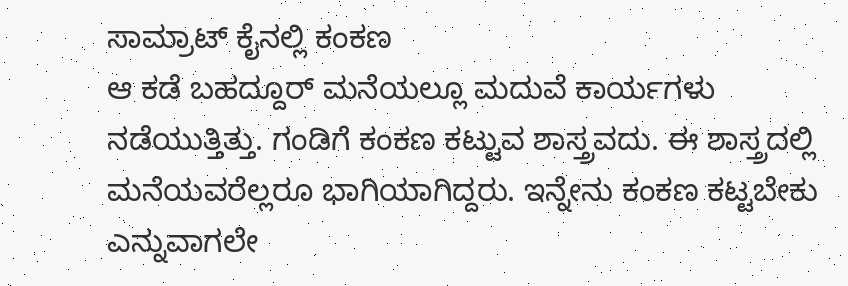ಸಾಮ್ರಾಟ್ ಕೈನಲ್ಲಿ ಕಂಕಣ
ಆ ಕಡೆ ಬಹದ್ದೂರ್ ಮನೆಯಲ್ಲೂ ಮದುವೆ ಕಾರ್ಯಗಳು ನಡೆಯುತ್ತಿತ್ತು. ಗಂಡಿಗೆ ಕಂಕಣ ಕಟ್ಟುವ ಶಾಸ್ತ್ರವದು. ಈ ಶಾಸ್ತ್ರದಲ್ಲಿ ಮನೆಯವರೆಲ್ಲರೂ ಭಾಗಿಯಾಗಿದ್ದರು. ಇನ್ನೇನು ಕಂಕಣ ಕಟ್ಟಬೇಕು ಎನ್ನುವಾಗಲೇ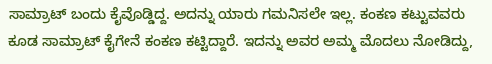ಸಾಮ್ರಾಟ್ ಬಂದು ಕೈವೊಡ್ಡಿದ್ದ. ಅದನ್ನು ಯಾರು ಗಮನಿಸಲೇ ಇಲ್ಲ. ಕಂಕಣ ಕಟ್ಟುವವರು ಕೂಡ ಸಾಮ್ರಾಟ್ ಕೈಗೇನೆ ಕಂಕಣ ಕಟ್ಟಿದ್ದಾರೆ. ಇದನ್ನು ಅವರ ಅಮ್ಮ ಮೊದಲು ನೋಡಿದ್ದು,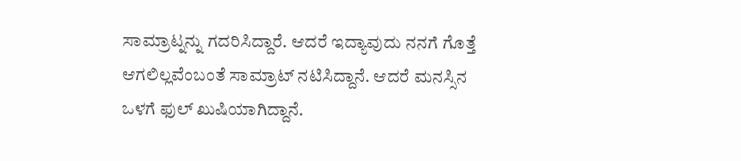ಸಾಮ್ರಾಟ್ನನ್ನು ಗದರಿಸಿದ್ದಾರೆ. ಆದರೆ ಇದ್ಯಾವುದು ನನಗೆ ಗೊತ್ತೆ ಆಗಲಿಲ್ಲವೆಂಬಂತೆ ಸಾಮ್ರಾಟ್ ನಟಿಸಿದ್ದಾನೆ. ಆದರೆ ಮನಸ್ಸಿನ ಒಳಗೆ ಫುಲ್ ಖುಷಿಯಾಗಿದ್ದಾನೆ.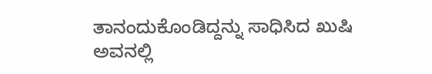ತಾನಂದುಕೊಂಡಿದ್ದನ್ನು ಸಾಧಿಸಿದ ಖುಷಿ ಅವನಲ್ಲಿ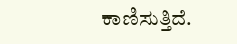ಕಾಣಿಸುತ್ತಿದೆ.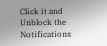Click it and Unblock the Notifications